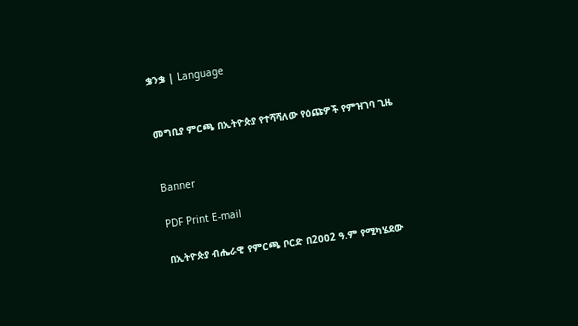ቌንቌ | Language


መግቢያ ምርጫ በኢትዮጵያ የተሻሻለው የዕጩዎች የምዝገባ ጊዜ


Banner

PDF Print E-mail

በኢትዮጵያ ብሔራዊ የምርጫ ቦርድ በ2ዐዐ2 ዓ.ም የሚካሄደው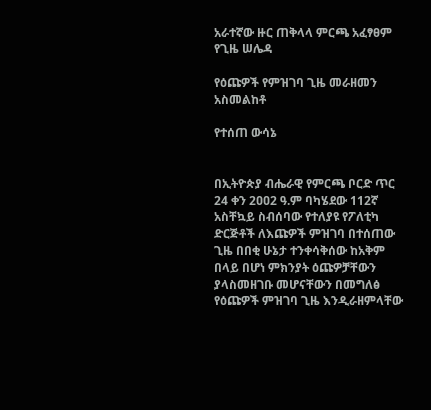አራተኛው ዙር ጠቅላላ ምርጫ አፈፃፀም የጊዜ ሠሌዳ

የዕጩዎች የምዝገባ ጊዜ መራዘመን አስመልከቶ

የተሰጠ ውሳኔ


በኢትዮጵያ ብሔራዊ የምርጫ ቦርድ ጥር 24 ቀን 2ዐዐ2 ዓ.ም ባካሄደው 112ኛ አስቸኳይ ስብሰባው የተለያዩ የፖለቲካ ድርጅቶች ለእጩዎች ምዝገባ በተሰጠው ጊዜ በበቂ ሁኔታ ተንቀሳቅሰው ከአቅም በላይ በሆነ ምክንያት ዕጩዎቻቸውን ያላስመዘገቡ መሆናቸውን በመግለፅ የዕጩዎች ምዝገባ ጊዜ እንዲራዘምላቸው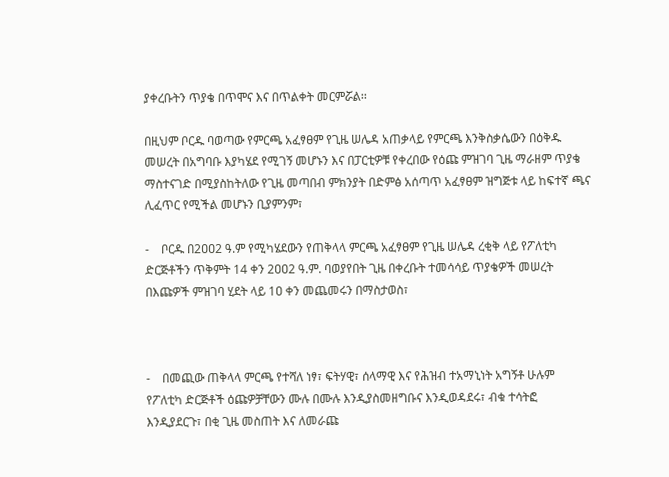ያቀረቡትን ጥያቄ በጥሞና እና በጥልቀት መርምሯል፡፡

በዚህም ቦርዱ ባወጣው የምርጫ አፈፃፀም የጊዜ ሠሌዳ አጠቃላይ የምርጫ እንቅስቃሴውን በዕቅዱ መሠረት በአግባቡ እያካሄደ የሚገኝ መሆኑን እና በፓርቲዎቹ የቀረበው የዕጩ ምዝገባ ጊዜ ማራዘም ጥያቄ ማስተናገድ በሚያስከትለው የጊዜ መጣበብ ምክንያት በድምፅ አሰጣጥ አፈፃፀም ዝግጅቱ ላይ ከፍተኛ ጫና ሊፈጥር የሚችል መሆኑን ቢያምንም፣

-    ቦርዱ በ2ዐዐ2 ዓ.ም የሚካሄደውን የጠቅላላ ምርጫ አፈፃፀም የጊዜ ሠሌዳ ረቂቅ ላይ የፖለቲካ ድርጅቶችን ጥቅምት 14 ቀን 2ዐዐ2 ዓ.ም. ባወያየበት ጊዜ በቀረቡት ተመሳሳይ ጥያቄዎች መሠረት በእጩዎች ምዝገባ ሂደት ላይ 1ዐ ቀን መጨመሩን በማስታወስ፣



-    በመጪው ጠቅላላ ምርጫ የተሻለ ነፃ፣ ፍትሃዊ፣ ሰላማዊ እና የሕዝብ ተአማኒነት አግኝቶ ሁሉም የፖለቲካ ድርጅቶች ዕጩዎቻቸውን ሙሉ በሙሉ እንዲያስመዘግቡና እንዲወዳደሩ፣ ብቁ ተሳትፎ እንዲያደርጉ፣ በቂ ጊዜ መስጠት እና ለመራጩ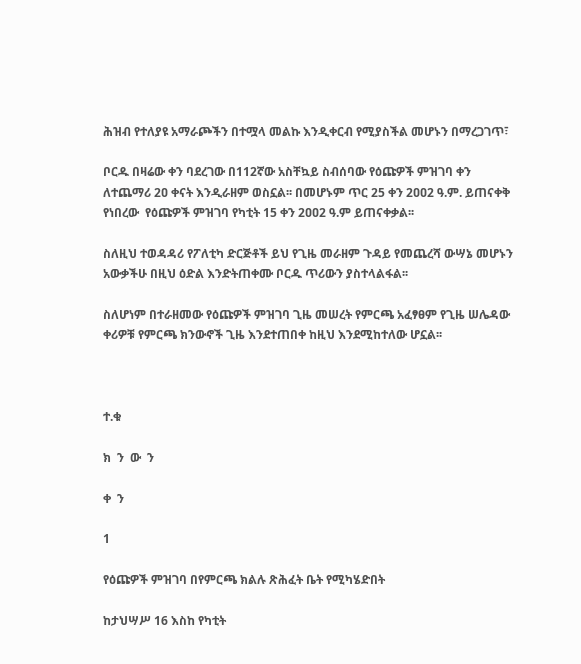ሕዝብ የተለያዩ አማራጮችን በተሟላ መልኩ እንዲቀርብ የሚያስችል መሆኑን በማረጋገጥ፣

ቦርዱ በዛሬው ቀን ባደረገው በ112ኛው አስቸኳይ ስብሰባው የዕጩዎች ምዝገባ ቀን ለተጨማሪ 2ዐ ቀናት እንዲራዘም ወስኗል፡፡ በመሆኑም ጥር 25 ቀን 2ዐዐ2 ዓ.ም. ይጠናቀቅ የነበረው  የዕጩዎች ምዝገባ የካቲት 15 ቀን 2ዐዐ2 ዓ.ም ይጠናቀቃል፡፡

ስለዚህ ተወዳዳሪ የፖለቲካ ድርጅቶች ይህ የጊዜ መራዘም ጉዳይ የመጨረሻ ውሣኔ መሆኑን አውቃችሁ በዚህ ዕድል እንድትጠቀሙ ቦርዱ ጥሪውን ያስተላልፋል፡፡

ስለሆነም በተራዘመው የዕጩዎች ምዝገባ ጊዜ መሠረት የምርጫ አፈፃፀም የጊዜ ሠሌዳው ቀሪዎቹ የምርጫ ክንውኖች ጊዜ እንደተጠበቀ ከዚህ እንደሚከተለው ሆኗል፡፡



ተ.ቁ

ክ  ን  ው  ን

ቀ  ን

1

የዕጩዎች ምዝገባ በየምርጫ ክልሉ ጽሕፈት ቤት የሚካሄድበት

ከታህሣሥ 16 እስከ የካቲት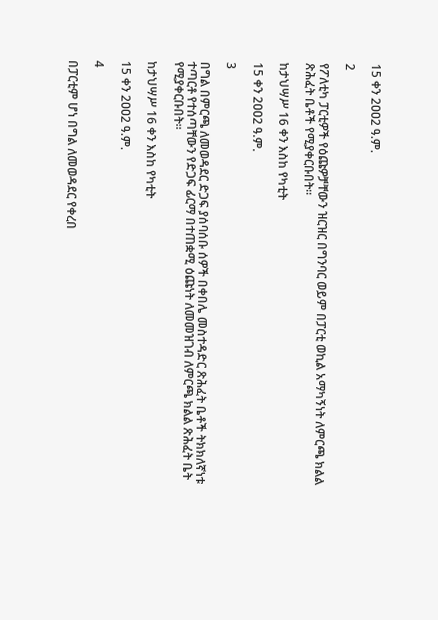15 ቀን 2ዐዐ2 ዓ.ም.

2

የፖለቲካ ፓርቲዎች የዕጩዎቻቸውን ዝርዝር በግንባር ወይም በፓርቲ ወኪል አማካኝነት ለምርጫ ክልል ጽሕፈት ቤቶች የሚያቀርቡበት፡፡

ከታህሣሥ 16 ቀን እስከ የካቲት

15 ቀን 2ዐዐ2 ዓ.ም.

3

በግል በምርጫ ለመወዳደር ድጋፍ ያሰባሰቡ ሰዎች በቀበሌ መስተዳድር ጽሕፈት ቤቶች ትክክለኛነቱ ተጣርቶ የተሰጣቸውን የድጋፍ ፊርማ በተጠቋሚ ዕጩነት ለመመዝገብ ለምርጫ ክልል ጽሕፈት ቤት የሚያቀርቡበት፡፡

ከታህሣሥ 16 ቀን እስከ የካቲት

15 ቀን 2ዐዐ2 ዓ.ም.

4

በፓርቲም ሆነ በግል ለመወዳደር የቀረበ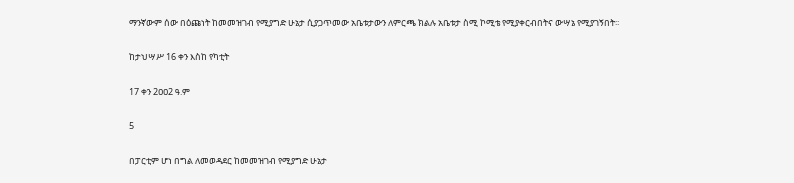ማንኛውም ሰው በዕጩነት ከመመዝገብ የሚያግድ ሁኔታ ሲያጋጥመው አቤቱታውን ለምርጫ ክልሉ አቤቱታ ስሚ ኮሚቴ የሚያቀርብበትና ውሣኔ የሚያገኝበት፡፡

ከታህሣሥ 16 ቀን እስከ የካቲት

17 ቀን 2ዐዐ2 ዓ.ም

5

በፓርቲም ሆነ በግል ለመወዳደር ከመመዝገብ የሚያግድ ሁኔታ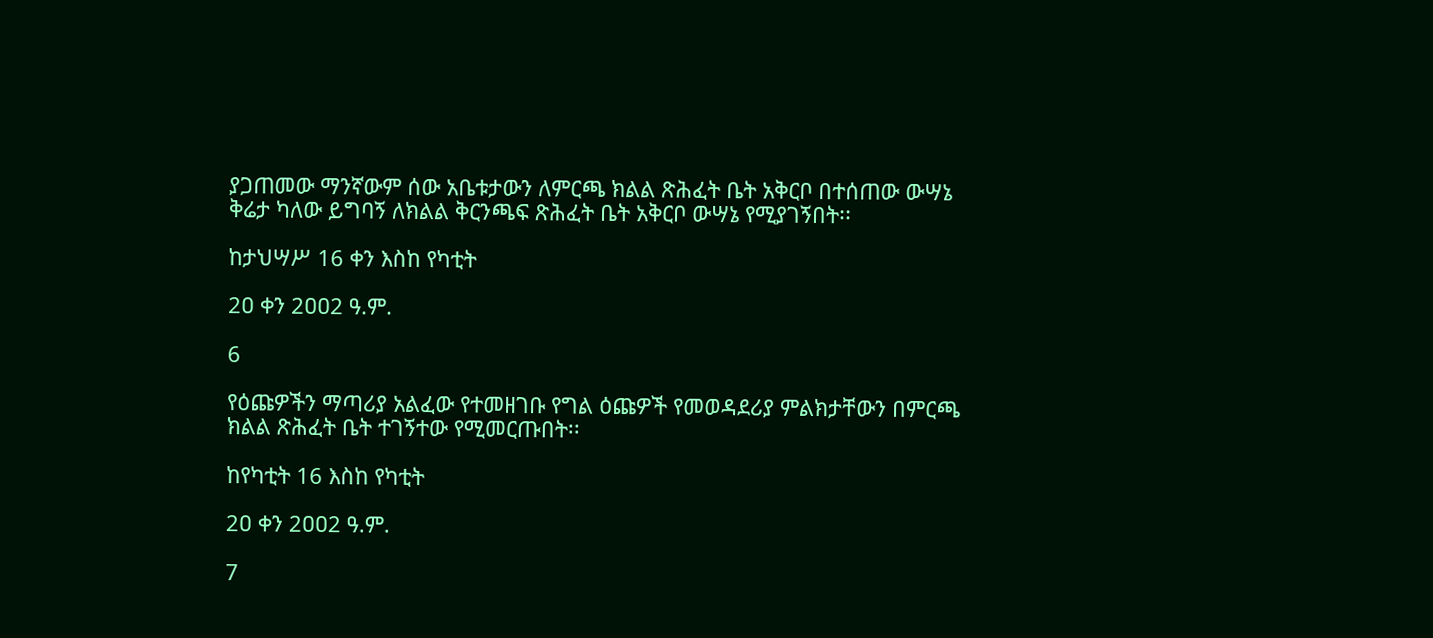ያጋጠመው ማንኛውም ሰው አቤቱታውን ለምርጫ ክልል ጽሕፈት ቤት አቅርቦ በተሰጠው ውሣኔ ቅሬታ ካለው ይግባኝ ለክልል ቅርንጫፍ ጽሕፈት ቤት አቅርቦ ውሣኔ የሚያገኝበት፡፡

ከታህሣሥ 16 ቀን እስከ የካቲት

2ዐ ቀን 2ዐዐ2 ዓ.ም.

6

የዕጩዎችን ማጣሪያ አልፈው የተመዘገቡ የግል ዕጩዎች የመወዳደሪያ ምልክታቸውን በምርጫ ክልል ጽሕፈት ቤት ተገኝተው የሚመርጡበት፡፡

ከየካቲት 16 እስከ የካቲት

2ዐ ቀን 2ዐዐ2 ዓ.ም.

7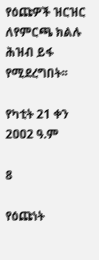የዕጩዎች ዝርዝር ለየምርጫ ክልሉ ሕዝብ ይፋ የሚደረግበት፡፡

የካቲት 21 ቀን 2ዐዐ2 ዓ.ም

8

የዕጩነት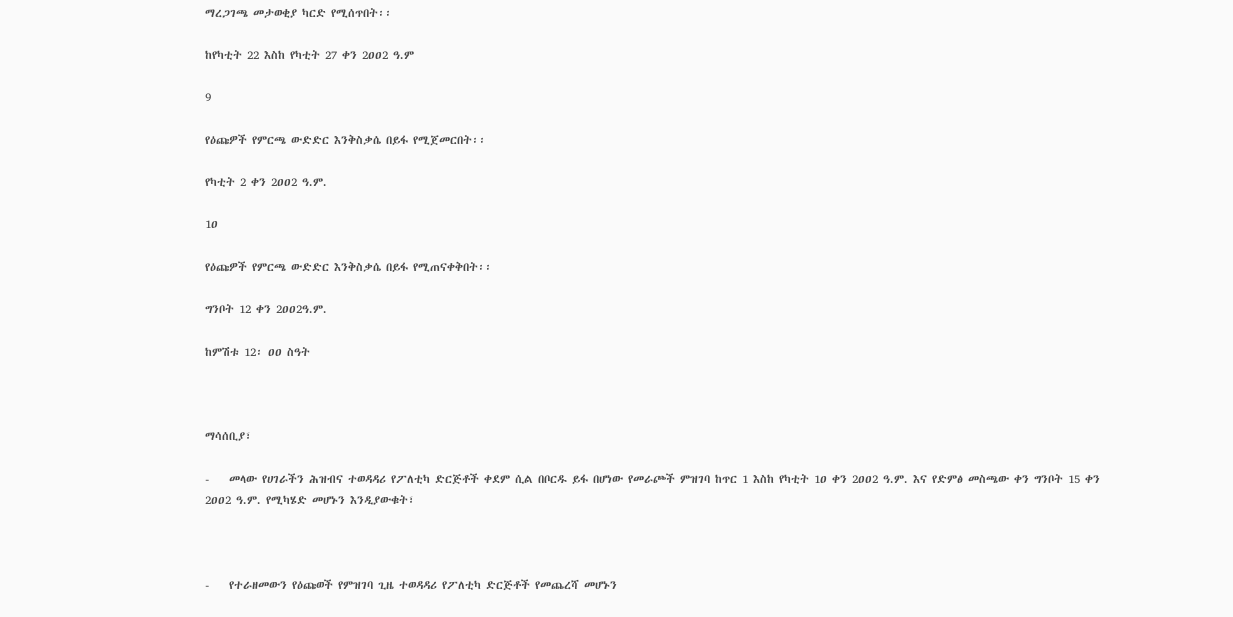ማረጋገጫ መታወቂያ ካርድ የሚሰጥበት፡፡

ከየካቲት 22 እስከ የካቲት 27 ቀን 2ዐዐ2 ዓ.ም

9

የዕጩዎች የምርጫ ውድድር እንቅስቃሴ በይፋ የሚጀመርበት፡፡

የካቲት 2 ቀን 2ዐዐ2 ዓ.ም.

1ዐ

የዕጩዎች የምርጫ ውድድር እንቅስቃሴ በይፋ የሚጠናቀቅበት፡፡

ግንቦት 12 ቀን 2ዐዐ2ዓ.ም.

ከምሽቱ 12፡ ዐዐ ስዓት



ማሳሰቢያ፣

-    መላው የሀገራችን ሕዝብና ተወዳዳሪ የፖለቲካ ድርጅቶች ቀደም ሲል በቦርዱ ይፋ በሆነው የመራጮች ምዝገባ ከጥር 1 እስከ የካቲት 1ዐ ቀን 2ዐዐ2 ዓ.ም. እና የድምፅ መስጫው ቀን ግንቦት 15 ቀን 2ዐዐ2 ዓ.ም. የሚካሄድ መሆኑን እንዲያውቁት፣



-    የተራዘመውን የዕጩወች የምዝገባ ጊዜ ተወዳዳሪ የፖለቲካ ድርጅቶች የመጨረሻ መሆኑን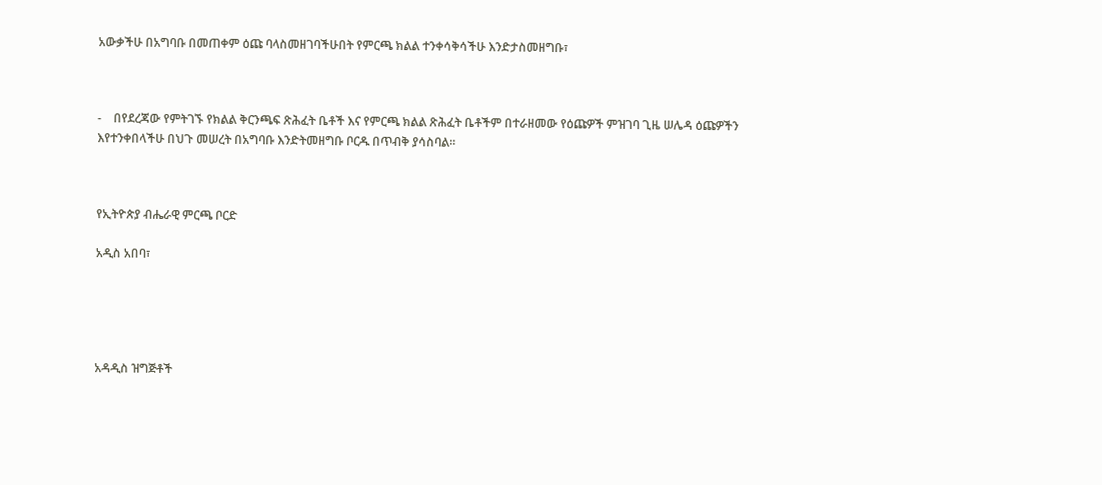አውቃችሁ በአግባቡ በመጠቀም ዕጩ ባላስመዘገባችሁበት የምርጫ ክልል ተንቀሳቅሳችሁ እንድታስመዘግቡ፣



-    በየደረጃው የምትገኙ የክልል ቅርንጫፍ ጽሕፈት ቤቶች እና የምርጫ ክልል ጽሕፈት ቤቶችም በተራዘመው የዕጩዎች ምዝገባ ጊዜ ሠሌዳ ዕጩዎችን እየተንቀበላችሁ በህጉ መሠረት በአግባቡ እንድትመዘግቡ ቦርዱ በጥብቅ ያሳስባል፡፡



የኢትዮጵያ ብሔራዊ ምርጫ ቦርድ

አዲስ አበባ፣





አዳዲስ ዝግጅቶች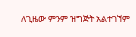ለጊዜው ምንም ዝግጅት አልተገኘም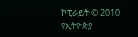ኮፒራይት © 2010
የኢትዮጵያ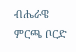ብሔራዌ ምርጫ ቦርድ